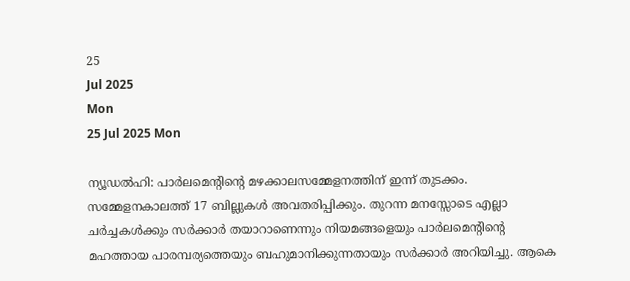25
Jul 2025
Mon
25 Jul 2025 Mon

ന്യൂഡല്‍ഹി: പാര്‍ലമെന്റിന്റെ മഴക്കാലസമ്മേളനത്തിന് ഇന്ന് തുടക്കം. സമ്മേളനകാലത്ത് 17 ബില്ലുകള്‍ അവതരിപ്പിക്കും. തുറന്ന മനസ്സോടെ എല്ലാ ചര്‍ച്ചകള്‍ക്കും സര്‍ക്കാര്‍ തയാറാണെന്നും നിയമങ്ങളെയും പാര്‍ലമെന്റിന്റെ മഹത്തായ പാരമ്പര്യത്തെയും ബഹുമാനിക്കുന്നതായും സര്‍ക്കാര്‍ അറിയിച്ചു. ആകെ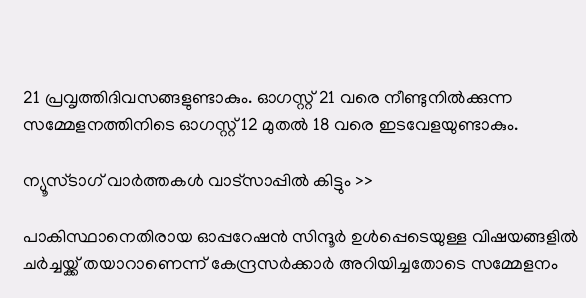21 പ്രവൃത്തിദിവസങ്ങളുണ്ടാകും. ഓഗസ്റ്റ് 21 വരെ നീണ്ടുനില്‍ക്കുന്ന സമ്മേളനത്തിനിടെ ഓഗസ്റ്റ് 12 മുതല്‍ 18 വരെ ഇടവേളയുണ്ടാകും.

ന്യൂസ്ടാഗ് വാര്‍ത്തകള്‍ വാട്‌സാപ്പില്‍ കിട്ടും >>

പാകിസ്ഥാനെതിരായ ഓപ്പറേഷന്‍ സിന്ദൂര്‍ ഉള്‍പ്പെടെയുള്ള വിഷയങ്ങളില്‍ ചര്‍ച്ചയ്ക്ക് തയാറാണെന്ന് കേന്ദ്രസര്‍ക്കാര്‍ അറിയിച്ചതോടെ സമ്മേളനം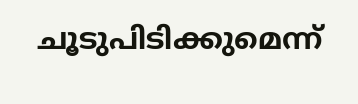ചൂടുപിടിക്കുമെന്ന്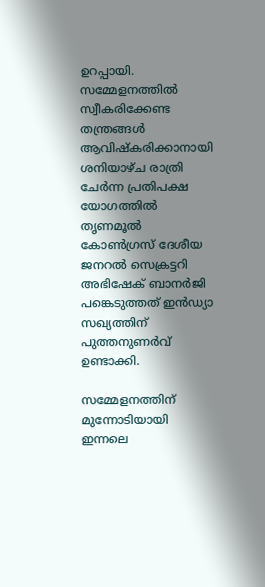ഉറപ്പായി. സമ്മേളനത്തില്‍ സ്വീകരിക്കേണ്ട തന്ത്രങ്ങള്‍ ആവിഷ്‌കരിക്കാനായി ശനിയാഴ്ച രാത്രി ചേര്‍ന്ന പ്രതിപക്ഷ യോഗത്തില്‍ തൃണമൂല്‍ കോണ്‍ഗ്രസ് ദേശീയ ജനറല്‍ സെക്രട്ടറി അഭിഷേക് ബാനര്‍ജി പങ്കെടുത്തത് ഇന്‍ഡ്യാ സഖ്യത്തിന് പുത്തനുണര്‍വ് ഉണ്ടാക്കി.

സമ്മേളനത്തിന് മുന്നോടിയായി ഇന്നലെ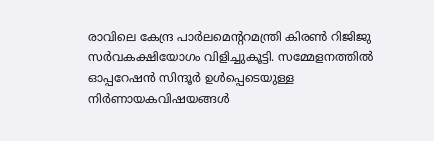രാവിലെ കേന്ദ്ര പാര്‍ലമെന്ററമന്ത്രി കിരണ്‍ റിജിജു സര്‍വകക്ഷിയോഗം വിളിച്ചുകൂട്ടി. സമ്മേളനത്തില്‍ ഓപ്പറേഷന്‍ സിന്ദൂര്‍ ഉള്‍പ്പെടെയുള്ള നിര്‍ണായകവിഷയങ്ങള്‍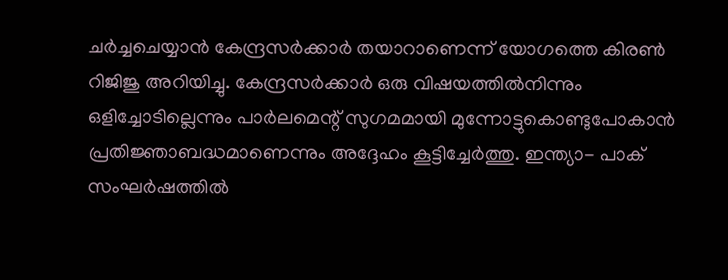ചര്‍ച്ചചെയ്യാന്‍ കേന്ദ്രസര്‍ക്കാര്‍ തയാറാണെന്ന് യോഗത്തെ കിരണ്‍ റിജിജു അറിയിച്ചു. കേന്ദ്രസര്‍ക്കാര്‍ ഒരു വിഷയത്തില്‍നിന്നും ഒളിച്ചോടില്ലെന്നും പാര്‍ലമെന്റ് സുഗമമായി മുന്നോട്ടുകൊണ്ടുപോകാന്‍ പ്രതിജ്ഞാബദ്ധമാണെന്നും അദ്ദേഹം കൂട്ടിച്ചേര്‍ത്തു. ഇന്ത്യാ- പാക് സംഘര്‍ഷത്തില്‍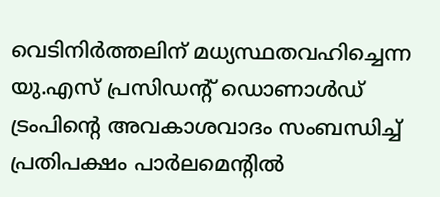വെടിനിര്‍ത്തലിന് മധ്യസ്ഥതവഹിച്ചെന്ന യു.എസ് പ്രസിഡന്റ് ഡൊണാള്‍ഡ് ട്രംപിന്റെ അവകാശവാദം സംബന്ധിച്ച് പ്രതിപക്ഷം പാര്‍ലമെന്റില്‍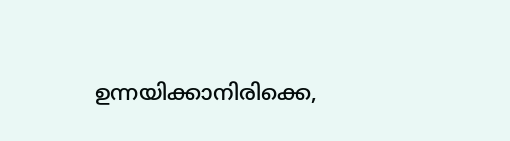ഉന്നയിക്കാനിരിക്കെ,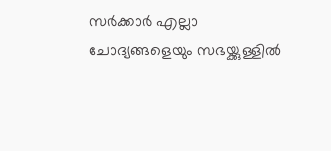സര്‍ക്കാര്‍ എല്ലാ ചോദ്യങ്ങളെയും സഭയ്ക്കുള്ളില്‍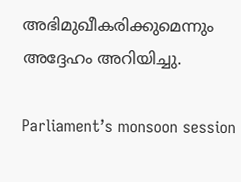അഭിമുഖീകരിക്കുമെന്നും അദ്ദേഹം അറിയിച്ചു.

Parliament’s monsoon session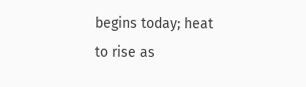begins today; heat to rise as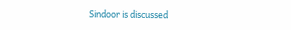Sindoor is discussed